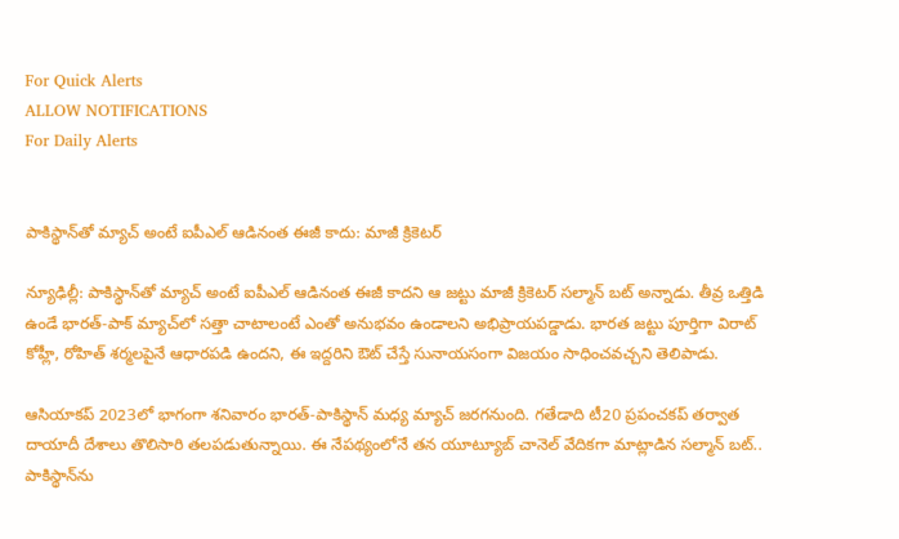For Quick Alerts
ALLOW NOTIFICATIONS
For Daily Alerts


పాకిస్థాన్‌తో మ్యాచ్ అంటే ఐపీఎల్ ఆడినంత ఈజీ కాదు: మాజీ క్రికెటర్

న్యూఢిల్లీ: పాకిస్థాన్‌తో మ్యాచ్ అంటే ఐపీఎల్ ఆడినంత ఈజీ కాదని ఆ జట్టు మాజీ క్రికెటర్ సల్మాన్ బట్ అన్నాడు. తీవ్ర ఒత్తిడి ఉండే భారత్-పాక్ మ్యాచ్‌లో సత్తా చాటాలంటే ఎంతో అనుభవం ఉండాలని అభిప్రాయపడ్డాడు. భారత జట్టు పూర్తిగా విరాట్ కోహ్లీ, రోహిత్ శర్మలపైనే ఆధారపడి ఉందని, ఈ ఇద్దరిని ఔట్ చేస్తే సునాయసంగా విజయం సాధించవచ్చని తెలిపాడు.

ఆసియాకప్ 2023లో భాగంగా శనివారం భారత్-పాకిస్థాన్ మధ్య మ్యాచ్ జరగనుంది. గతేడాది టీ20 ప్రపంచకప్ తర్వాత దాయాదీ దేశాలు తొలిసారి తలపడుతున్నాయి. ఈ నేపథ్యంలోనే తన యూట్యూబ్ చానెల్ వేదికగా మాట్లాడిన సల్మాన్ బట్.. పాకిస్థాన్‌ను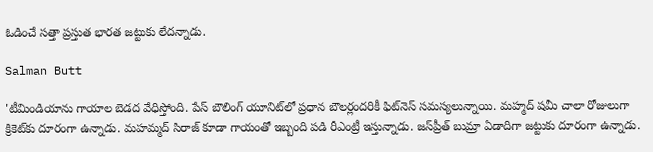ఓడించే సత్తా ప్రస్తుత భారత జట్టుకు లేదన్నాడు.

Salman Butt

'టీమిండియాను గాయాల బెడద వేధిస్తోంది. పేస్ బౌలింగ్‌ యూనిట్‌లో ప్రధాన బౌలర్లందరికీ ఫిట్‌నెస్ సమస్యలున్నాయి. మహ్మద్ షమీ చాలా రోజులుగా క్రికెట్‌‌కు దూరంగా ఉన్నాడు. మహమ్మద్ సిరాజ్ కూడా గాయంతో ఇబ్బంది పడి రీఎంట్రీ ఇస్తున్నాడు. జస్‌ప్రీత్ బుమ్రా ఏడాదిగా జట్టుకు దూరంగా ఉన్నాడు.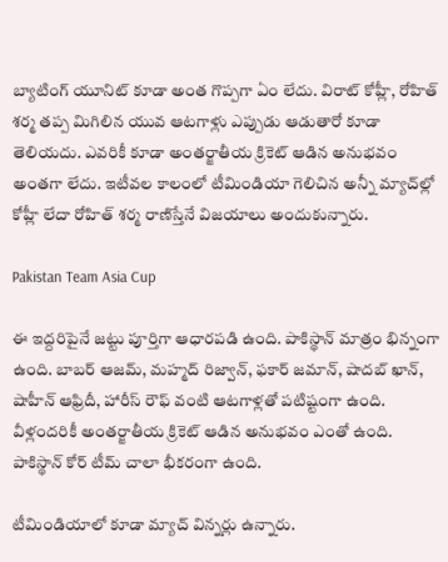బ్యాటింగ్ యూనిట్ కూడా అంత గొప్పగా ఏం లేదు. విరాట్ కోహ్లీ, రోహిత్ శర్మ తప్ప మిగిలిన యువ ఆటగాళ్లు ఎప్పుడు ఆడుతారో కూడా తెలియదు. ఎవరికీ కూడా అంతర్జాతీయ క్రికెట్ ఆడిన అనుభవం అంతగా లేదు. ఇటీవల కాలంలో టీమిండియా గెలిచిన అన్నీ మ్యాచ్‌ల్లో కోహ్లీ లేదా రోహిత్ శర్మ రాణిస్తేనే విజయాలు అందుకున్నారు.

Pakistan Team Asia Cup

ఈ ఇద్దరిపైనే జట్టు పూర్తిగా ఆధారపడి ఉంది. పాకిస్థాన్ మాత్రం భిన్నంగా ఉంది. బాబర్ ఆజమ్, మహ్మద్ రిజ్వాన్, ఫకార్ జమాన్, షాదబ్ ఖాన్, షాహీన్ ఆఫ్రిదీ, హారీస్ రౌఫ్ వంటి ఆటగాళ్లతో పటిష్టంగా ఉంది. వీళ్లందరికీ అంతర్జాతీయ క్రికెట్ ఆడిన అనుభవం ఎంతో ఉంది. పాకిస్థాన్ కోర్ టీమ్ చాలా భీకరంగా ఉంది.

టీమిండియాలో కూడా మ్యాచ్ విన్నర్లు ఉన్నారు.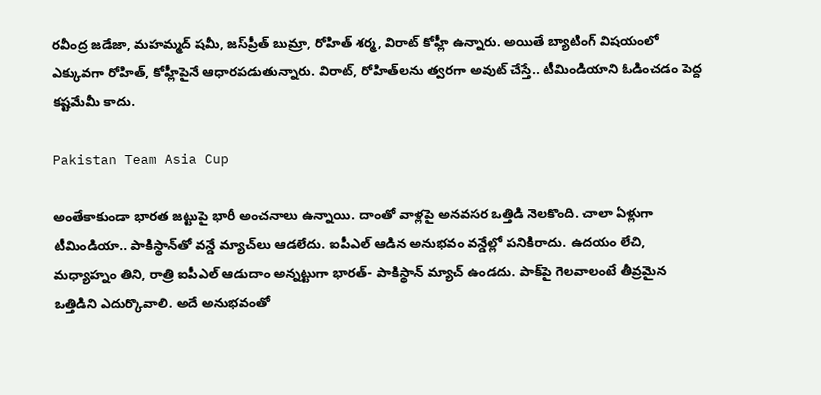రవీంద్ర జడేజా, మహమ్మద్ షమీ, జస్‌ప్రీత్ బుమ్రా, రోహిత్ శర్మ, విరాట్ కోహ్లీ ఉన్నారు. అయితే బ్యాటింగ్‌ విషయంలో ఎక్కువగా రోహిత్, కోహ్లీపైనే ఆధారపడుతున్నారు. విరాట్, రోహిత్‌లను త్వరగా అవుట్ చేస్తే.. టీమిండియాని ఓడించడం పెద్ద కష్టమేమీ కాదు.

Pakistan Team Asia Cup

అంతేకాకుండా భారత జట్టుపై భారీ అంచనాలు ఉన్నాయి. దాంతో వాళ్లపై అనవసర ఒత్తిడి నెలకొంది. చాలా ఏళ్లుగా టీమిండియా.. పాకిస్థాన్‌తో వన్డే మ్యాచ్‌లు ఆడలేదు. ఐపీఎల్ ఆడిన అనుభవం వన్డేల్లో పనికిరాదు. ఉదయం లేచి, మధ్యాహ్నం తిని, రాత్రి ఐపీఎల్ ఆడుదాం అన్నట్టుగా భారత్- పాకిస్థాన్ మ్యాచ్ ఉండదు. పాక్‌పై గెలవాలంటే తీవ్రమైన ఒత్తిడిని ఎదుర్కొవాలి. అదే అనుభవంతో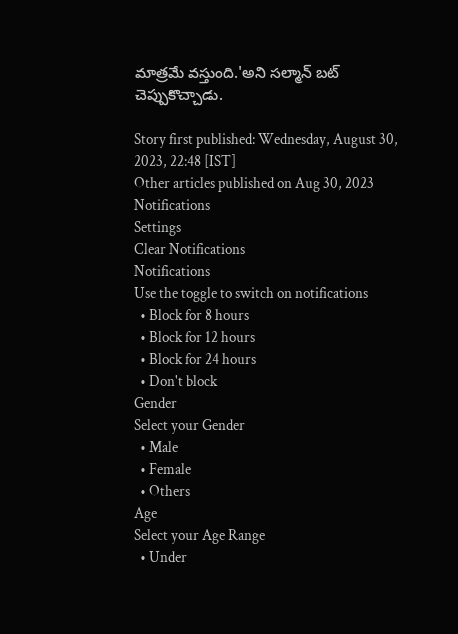మాత్రమే వస్తుంది.'అని సల్మాన్ బట్ చెప్పుకొచ్చాడు.

Story first published: Wednesday, August 30, 2023, 22:48 [IST]
Other articles published on Aug 30, 2023
Notifications
Settings
Clear Notifications
Notifications
Use the toggle to switch on notifications
  • Block for 8 hours
  • Block for 12 hours
  • Block for 24 hours
  • Don't block
Gender
Select your Gender
  • Male
  • Female
  • Others
Age
Select your Age Range
  • Under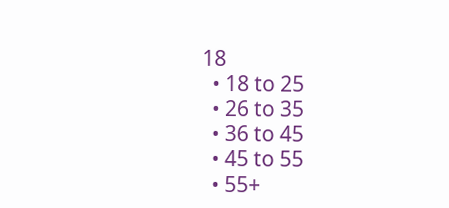18
  • 18 to 25
  • 26 to 35
  • 36 to 45
  • 45 to 55
  • 55+